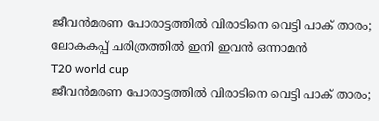ജീവന്‍മരണ പോരാട്ടത്തില്‍ വിരാടിനെ വെട്ടി പാക് താരം; ലോകകപ്പ് ചരിത്രത്തില്‍ ഇനി ഇവന്‍ ഒന്നാമന്‍
T20 world cup
ജീവന്‍മരണ പോരാട്ടത്തില്‍ വിരാടിനെ വെട്ടി പാക് താരം;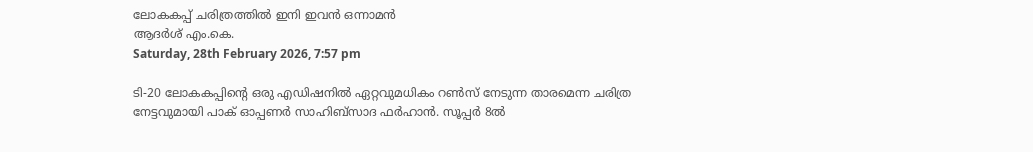ലോകകപ്പ് ചരിത്രത്തില്‍ ഇനി ഇവന്‍ ഒന്നാമന്‍
ആദര്‍ശ് എം.കെ.
Saturday, 28th February 2026, 7:57 pm

ടി-20 ലോകകപ്പിന്റെ ഒരു എഡിഷനില്‍ ഏറ്റവുമധികം റണ്‍സ് നേടുന്ന താരമെന്ന ചരിത്ര നേട്ടവുമായി പാക് ഓപ്പണര്‍ സാഹിബ്‌സാദ ഫര്‍ഹാന്‍. സൂപ്പര്‍ 8ല്‍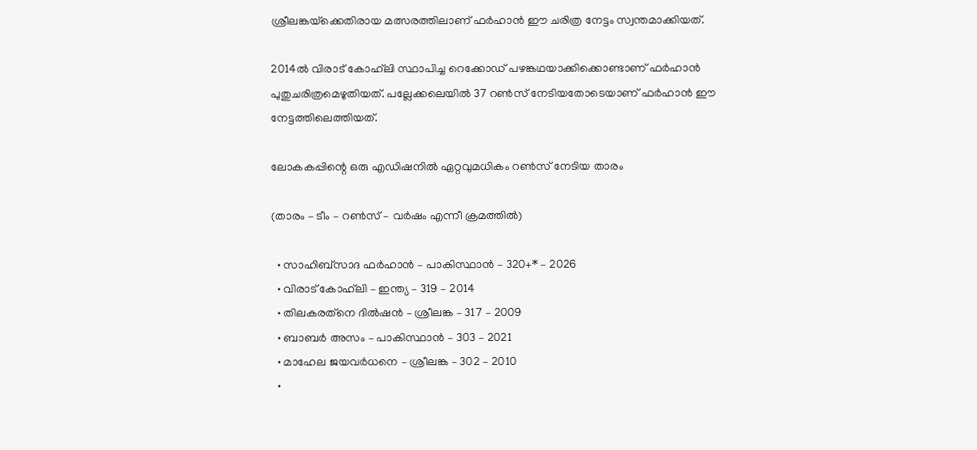ശ്രീലങ്കയ്‌ക്കെതിരായ മത്സരത്തിലാണ് ഫര്‍ഹാന്‍ ഈ ചരിത്ര നേട്ടം സ്വന്തമാക്കിയത്.

2014ല്‍ വിരാട് കോഹ്‌ലി സ്ഥാപിച്ച റെക്കോഡ് പഴങ്കഥയാക്കിക്കൊണ്ടാണ് ഫര്‍ഹാന്‍ പുതുചരിത്രമെഴുതിയത്. പല്ലേക്കലെയില്‍ 37 റണ്‍സ് നേടിയതോടെയാണ് ഫര്‍ഹാന്‍ ഈ നേട്ടത്തിലെത്തിയത്.

ലോകകപ്പിന്റെ ഒരു എഡിഷനില്‍ ഏറ്റവുമധികം റണ്‍സ് നേടിയ താരം

(താരം – ടീം – റണ്‍സ് – വര്‍ഷം എന്നീ ക്രമത്തില്‍)

  • സാഹിബ്‌സാദ ഫര്‍ഹാന്‍ – പാകിസ്ഥാന്‍ – 320+* – 2026
  • വിരാട് കോഹ്‌ലി – ഇന്ത്യ – 319 – 2014
  • തിലകരത്‌നെ ദില്‍ഷന്‍ – ശ്രീലങ്ക – 317 – 2009
  • ബാബര്‍ അസം – പാകിസ്ഥാന്‍ – 303 – 2021
  • മാഹേല ജയവര്‍ധനെ – ശ്രീലങ്ക – 302 – 2010
  •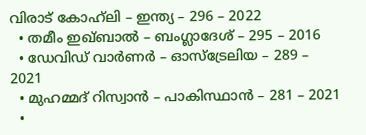വിരാട് കോഹ്‌ലി – ഇന്ത്യ – 296 – 2022
  • തമീം ഇഖ്ബാല്‍ – ബംഗ്ലാദേശ് – 295 – 2016
  • ഡേവിഡ് വാര്‍ണര്‍ – ഓസ്‌ട്രേലിയ – 289 – 2021
  • മുഹമ്മദ് റിസ്വാന്‍ – പാകിസ്ഥാന്‍ – 281 – 2021
  •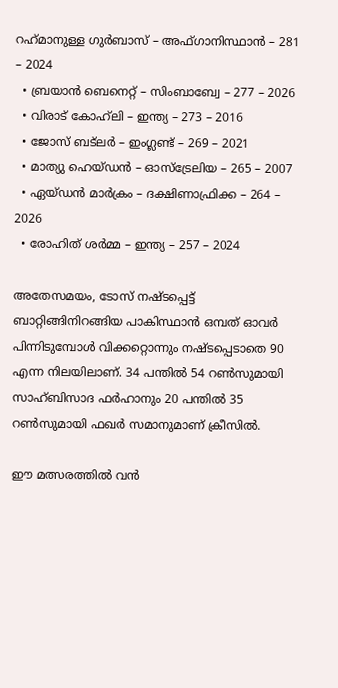റഹ്‌മാനുള്ള ഗുര്‍ബാസ് – അഫ്ഗാനിസ്ഥാന്‍ – 281 – 2024
  • ബ്രയാന്‍ ബെനെറ്റ് – സിംബാബ്വേ – 277 – 2026
  • വിരാട് കോഹ്‌ലി – ഇന്ത്യ – 273 – 2016
  • ജോസ് ബട്‌ലര്‍ – ഇംഗ്ലണ്ട് – 269 – 2021
  • മാത്യു ഹെയ്ഡന്‍ – ഓസ്‌ട്രേലിയ – 265 – 2007
  • ഏയ്ഡന്‍ മാര്‍ക്രം – ദക്ഷിണാഫ്രിക്ക – 264 – 2026
  • രോഹിത് ശര്‍മ്മ – ഇന്ത്യ – 257 – 2024

അതേസമയം, ടോസ് നഷ്ടപ്പെട്ട് ബാറ്റിങ്ങിനിറങ്ങിയ പാകിസ്ഥാന്‍ ഒമ്പത് ഓവര്‍ പിന്നിടുമ്പോള്‍ വിക്കറ്റൊന്നും നഷ്ടപ്പെടാതെ 90 എന്ന നിലയിലാണ്. 34 പന്തില്‍ 54 റണ്‍സുമായി സാഹ്ബിസാദ ഫര്‍ഹാനും 20 പന്തില്‍ 35 റണ്‍സുമായി ഫഖര്‍ സമാനുമാണ് ക്രീസില്‍.

ഈ മത്സരത്തില്‍ വന്‍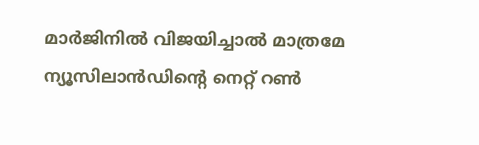മാര്‍ജിനില്‍ വിജയിച്ചാല്‍ മാത്രമേ ന്യൂസിലാന്‍ഡിന്റെ നെറ്റ് റണ്‍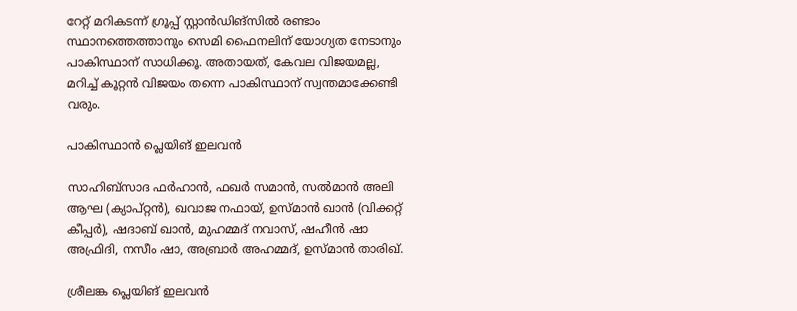റേറ്റ് മറികടന്ന് ഗ്രൂപ്പ് സ്റ്റാന്‍ഡിങ്സില്‍ രണ്ടാം സ്ഥാനത്തെത്താനും സെമി ഫൈനലിന് യോഗ്യത നേടാനും പാകിസ്ഥാന് സാധിക്കൂ. അതായത്, കേവല വിജയമല്ല, മറിച്ച് കൂറ്റന്‍ വിജയം തന്നെ പാകിസ്ഥാന് സ്വന്തമാക്കേണ്ടി വരും.

പാകിസ്ഥാന്‍ പ്ലെയിങ് ഇലവന്‍

സാഹിബ്‌സാദ ഫര്‍ഹാന്‍, ഫഖര്‍ സമാന്‍, സല്‍മാന്‍ അലി ആഘ (ക്യാപ്റ്റന്‍), ഖവാജ നഫായ്, ഉസ്മാന്‍ ഖാന്‍ (വിക്കറ്റ് കീപ്പര്‍), ഷദാബ് ഖാന്‍, മുഹമ്മദ് നവാസ്, ഷഹീന്‍ ഷാ അഫ്രിദി, നസീം ഷാ, അബ്രാര്‍ അഹമ്മദ്, ഉസ്മാന്‍ താരിഖ്.

ശ്രീലങ്ക പ്ലെയിങ് ഇലവന്‍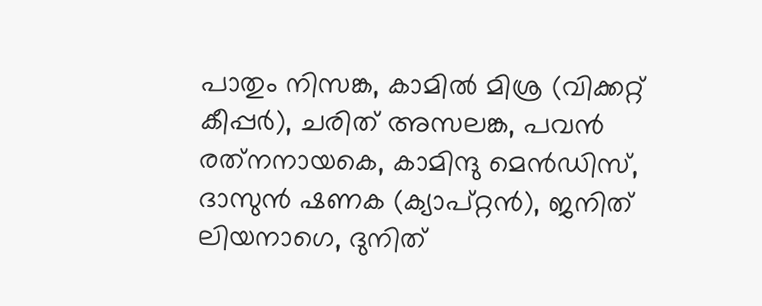പാതും നിസങ്ക, കാമില്‍ മിശ്ര (വിക്കറ്റ് കീപ്പര്‍), ചരിത് അസലങ്ക, പവന്‍ രത്‌നനായകെ, കാമിന്ദു മെന്‍ഡിസ്, ദാസുന്‍ ഷണക (ക്യാപ്റ്റന്‍), ജനിത് ലിയനാഗെ, ദുനിത്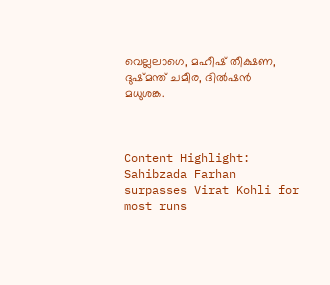വെല്ലലാഗെ, മഹീഷ് തീക്ഷണ, ദുഷ്മന്ത് ചമീര, ദില്‍ഷന്‍ മധുശങ്ക.



Content Highlight: Sahibzada Farhan surpasses Virat Kohli for most runs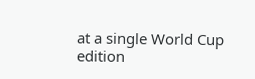at a single World Cup edition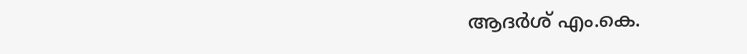ആദര്‍ശ് എം.കെ.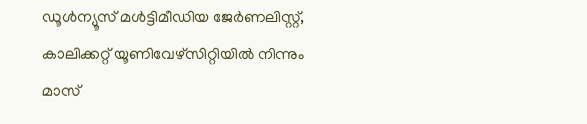ഡൂള്‍ന്യൂസ് മള്‍ട്ടിമീഡിയ ജേര്‍ണലിസ്റ്റ്, കാലിക്കറ്റ് യൂണിവേഴ്സിറ്റിയില്‍ നിന്നും മാസ്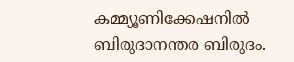കമ്മ്യൂണിക്കേഷനില്‍ ബിരുദാനന്തര ബിരുദം.